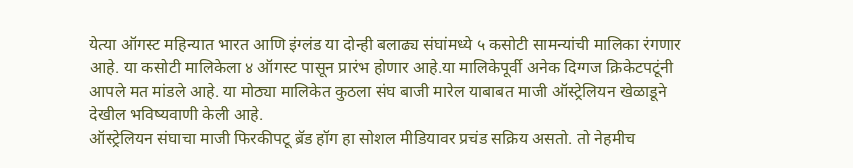येत्या ऑगस्ट महिन्यात भारत आणि इंग्लंड या दोन्ही बलाढ्य संघांमध्ये ५ कसोटी सामन्यांची मालिका रंगणार आहे. या कसोटी मालिकेला ४ ऑगस्ट पासून प्रारंभ होणार आहे.या मालिकेपूर्वी अनेक दिग्गज क्रिकेटपटूंनी आपले मत मांडले आहे. या मोठ्या मालिकेत कुठला संघ बाजी मारेल याबाबत माजी ऑस्ट्रेलियन खेळाडूने देखील भविष्यवाणी केली आहे.
ऑस्ट्रेलियन संघाचा माजी फिरकीपटू ब्रॅड हॉग हा सोशल मीडियावर प्रचंड सक्रिय असतो. तो नेहमीच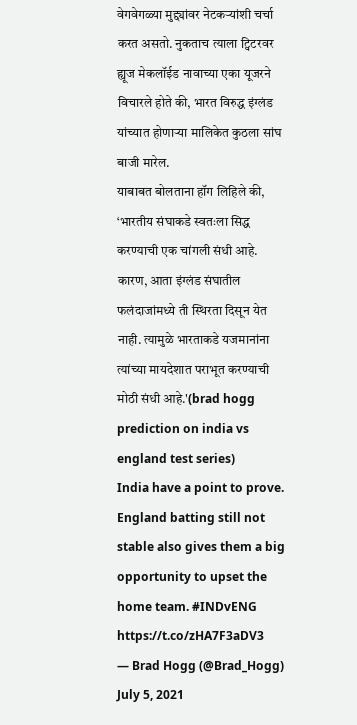वेगवेगळ्या मुद्द्यांवर नेटकऱ्यांशी चर्चा करत असतो. नुकताच त्याला ट्विटरवर ह्यूज मेकलॉईड नावाच्या एका यूजरने विचारले होते की, भारत विरुद्ध इंग्लंड यांच्यात होणाऱ्या मालिकेत कुठला सांघ बाजी मारेल.
याबाबत बोलताना हॉग लिहिले की, ‘भारतीय संघाकडे स्वतःला सिद्ध करण्याची एक चांगली संधी आहे. कारण, आता इंग्लंड संघातील फलंदाजांमध्ये ती स्थिरता दिसून येत नाही. त्यामुळे भारताकडे यजमानांना त्यांच्या मायदेशात पराभूत करण्याची मोठी संधी आहे.'(brad hogg prediction on india vs england test series)
India have a point to prove. England batting still not stable also gives them a big opportunity to upset the home team. #INDvENG https://t.co/zHA7F3aDV3
— Brad Hogg (@Brad_Hogg) July 5, 2021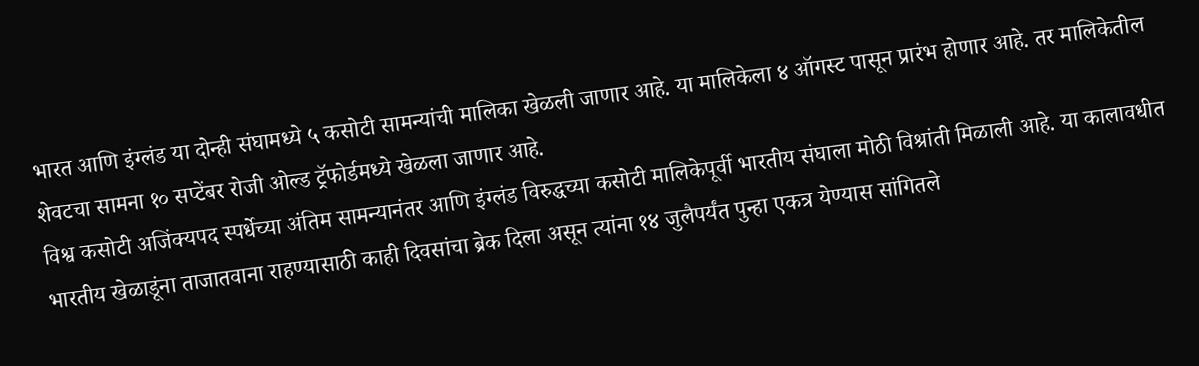भारत आणि इंग्लंड या दोन्ही संघामध्ये ५ कसोटी सामन्यांची मालिका खेळली जाणार आहे. या मालिकेला ४ ऑगस्ट पासून प्रारंभ होणार आहे. तर मालिकेतील शेवटचा सामना १० सप्टेंबर रोजी ओल्ड ट्रॅफोर्डमध्ये खेळला जाणार आहे.
विश्व कसोटी अजिंक्यपद स्पर्धेच्या अंतिम सामन्यानंतर आणि इंग्लंड विरुद्धच्या कसोटी मालिकेपूर्वी भारतीय संघाला मोठी विश्रांती मिळाली आहे. या कालावधीत भारतीय खेळाडूंना ताजातवाना राहण्यासाठी काही दिवसांचा ब्रेक दिला असून त्यांना १४ जुलैपर्यंत पुन्हा एकत्र येण्यास सांगितले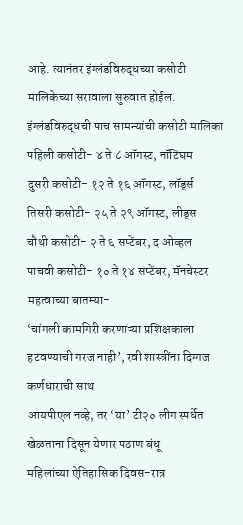आहे. त्यानंतर इंग्लंडविरुद्धच्या कसोटी मालिकेच्या सरावाला सुरुवात होईल.
इंग्लंडविरुद्धची पाच सामन्यांची कसोटी मालिका
पहिली कसोटी- ४ ते ८ ऑगस्ट, नॉटिंघम
दुसरी कसोटी- १२ ते १६ ऑगस्ट, लॉर्ड्स
तिसरी कसोटी- २५ ते २९ ऑगस्ट, लीड्स
चौथी कसोटी- २ ते ६ सप्टेंबर, द ओव्हल
पाचवी कसोटी- १० ते १४ सप्टेंबर, मॅनचेस्टर
महत्वाच्या बातम्या-
‘चांगली कामगिरी करणाऱ्या प्रशिक्षकाला हटवण्याची गरज नाही’, रवी शास्त्रींना दिग्गज कर्णधाराची साथ
आयपीएल नव्हे, तर ‘या’ टी२० लीग स्पर्धेत खेळताना दिसून येणार पठाण बंधू
महिलांच्या ऐतिहासिक दिवस-रात्र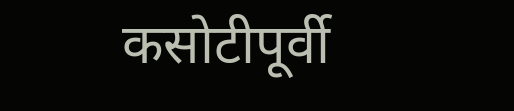कसोटीपूर्वी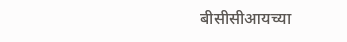बीसीसीआयच्या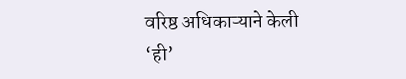वरिष्ठ अधिकाऱ्याने केली ‘ही’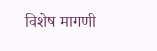विशेष मागणी